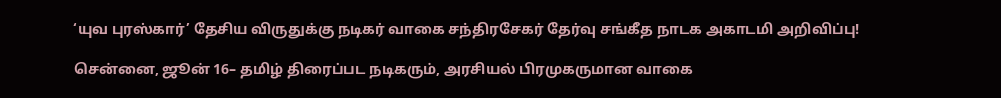‘யுவ புரஸ்கார்’ தேசிய விருதுக்கு நடிகர் வாகை சந்திரசேகர் தேர்வு சங்கீத நாடக அகாடமி அறிவிப்பு!

சென்னை, ஜூன் 16– தமிழ் திரைப்பட நடிகரும், அரசியல் பிரமுகருமான வாகை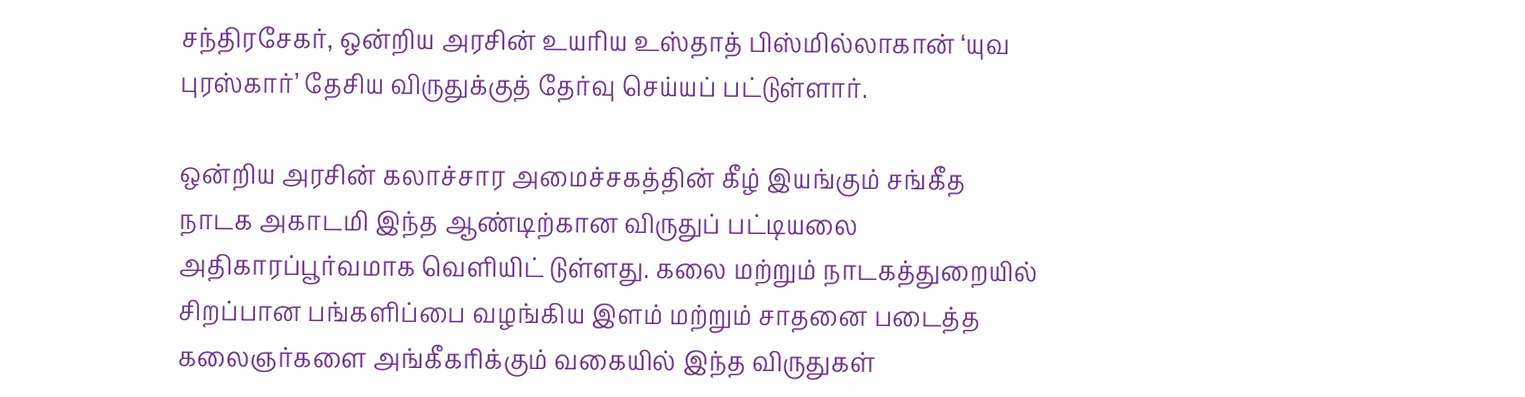சந்திரசேகர், ஒன்றிய அரசின் உயரிய உஸ்தாத் பிஸ்மில்லாகான் ‘யுவ புரஸ்கார்’ தேசிய விருதுக்குத் தேர்வு செய்யப் பட்டுள்ளார்.

ஒன்றிய அரசின் கலாச்சார அமைச்சகத்தின் கீழ் இயங்கும் சங்கீத நாடக அகாடமி இந்த ஆண்டிற்கான விருதுப் பட்டியலை அதிகாரப்பூர்வமாக வெளியிட் டுள்ளது. கலை மற்றும் நாடகத்துறையில் சிறப்பான பங்களிப்பை வழங்கிய இளம் மற்றும் சாதனை படைத்த கலைஞர்களை அங்கீகரிக்கும் வகையில் இந்த விருதுகள்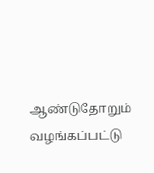ஆண்டுதோறும் வழங்கப்பட்டு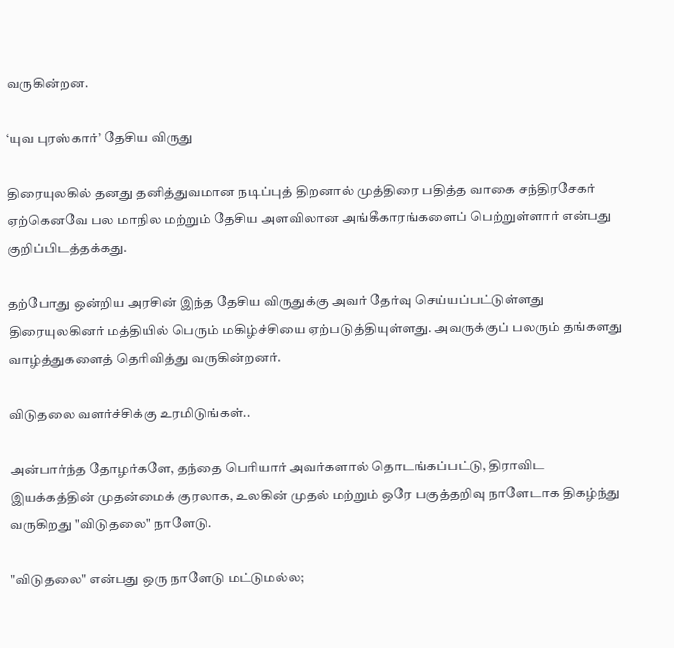வருகின்றன.

‘யுவ புரஸ்கார்’ தேசிய விருது

திரையுலகில் தனது தனித்துவமான நடிப்புத் திறனால் முத்திரை பதித்த வாகை சந்திரசேகர் ஏற்கெனவே பல மாநில மற்றும் தேசிய அளவிலான அங்கீகாரங்களைப் பெற்றுள்ளார் என்பது குறிப்பிடத்தக்கது.

தற்போது ஒன்றிய அரசின் இந்த தேசிய விருதுக்கு அவர் தேர்வு செய்யப்பட்டுள்ளது திரையுலகினர் மத்தியில் பெரும் மகிழ்ச்சியை ஏற்படுத்தியுள்ளது. அவருக்குப் பலரும் தங்களது வாழ்த்துகளைத் தெரிவித்து வருகின்றனர்.

விடுதலை வளர்ச்சிக்கு உரமிடுங்கள்..

அன்பார்ந்த தோழர்களே, தந்தை பெரியார் அவர்களால் தொடங்கப்பட்டு, திராவிட இயக்கத்தின் முதன்மைக் குரலாக, உலகின் முதல் மற்றும் ஒரே பகுத்தறிவு நாளேடாக திகழ்ந்து வருகிறது "விடுதலை" நாளேடு.

"விடுதலை" என்பது ஒரு நாளேடு மட்டுமல்ல;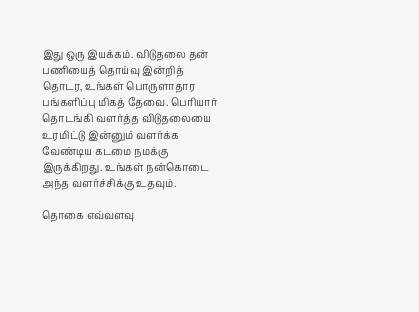இது ஒரு இயக்கம். விடுதலை தன் பணியைத் தொய்வு இன்றித் தொடர, உங்கள் பொருளாதார பங்களிப்பு மிகத் தேவை. பெரியார் தொடங்கி வளர்த்த விடுதலையை உரமிட்டு இன்னும் வளர்க்க வேண்டிய கடமை நமக்கு இருக்கிறது. உங்கள் நன்கொடை அந்த வளர்ச்சிக்கு உதவும்.

தொகை எவ்வளவு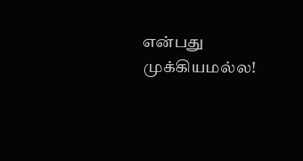என்பது முக்கியமல்ல!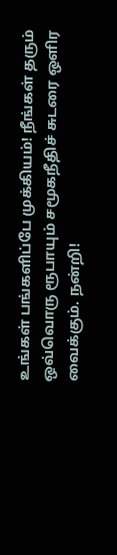உங்கள் பங்களிப்பே முக்கியம்! நீங்கள் தரும் ஒவ்வொரு ரூபாயும் சமூகநீதிச் சுடரை ஒளிர வைக்கும். நன்றி!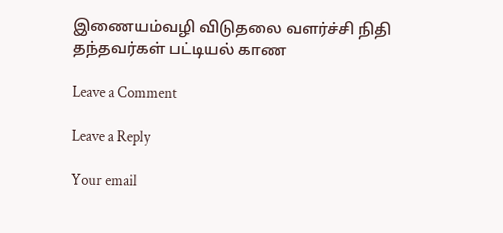இணையம்வழி விடுதலை வளர்ச்சி நிதி தந்தவர்கள் பட்டியல் காண

Leave a Comment

Leave a Reply

Your email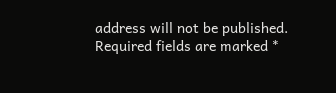address will not be published. Required fields are marked *